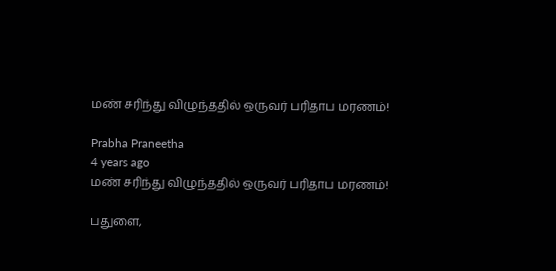மண் சரிந்து விழுந்ததில் ஒருவர் பரிதாப மரணம்!

Prabha Praneetha
4 years ago
மண் சரிந்து விழுந்ததில் ஒருவர் பரிதாப மரணம்!

பதுளை,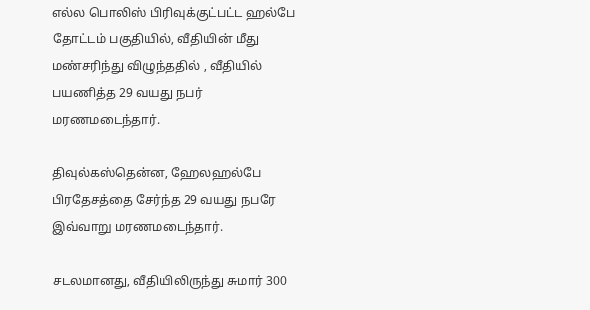எல்ல பொலிஸ் பிரிவுக்குட்பட்ட ஹல்பே தோட்டம் பகுதியில், வீதியின் மீது மண்சரிந்து விழுந்ததில் , வீதியில் பயணித்த 29 வயது நபர் மரணமடைந்தார்.

திவுல்கஸ்தென்ன, ஹேலஹல்பே பிரதேசத்தை சேர்ந்த 29 வயது நபரே இவ்வாறு மரணமடைந்தார்.

சடலமானது, வீதியிலிருந்து சுமார் 300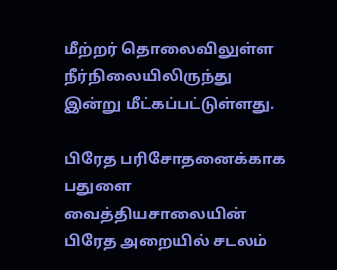மீற்றர் தொலைவிலுள்ள நீர்நிலையிலிருந்து இன்று மீட்கப்பட்டுள்ளது.

பிரேத பரிசோதனைக்காக பதுளை வைத்தியசாலையின் பிரேத அறையில் சடலம்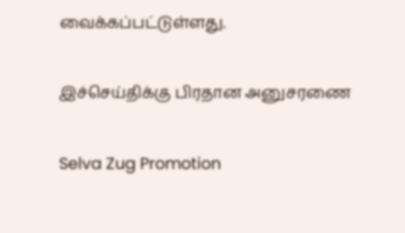வைக்கப்பட்டுள்ளது.

இச்செய்திக்கு பிரதான அனுசரணை

Selva Zug Promotion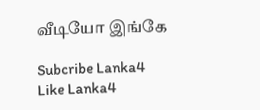வீடியோ இங்கே

Subcribe Lanka4
Like Lanka4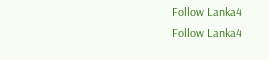Follow Lanka4
Follow Lanka4